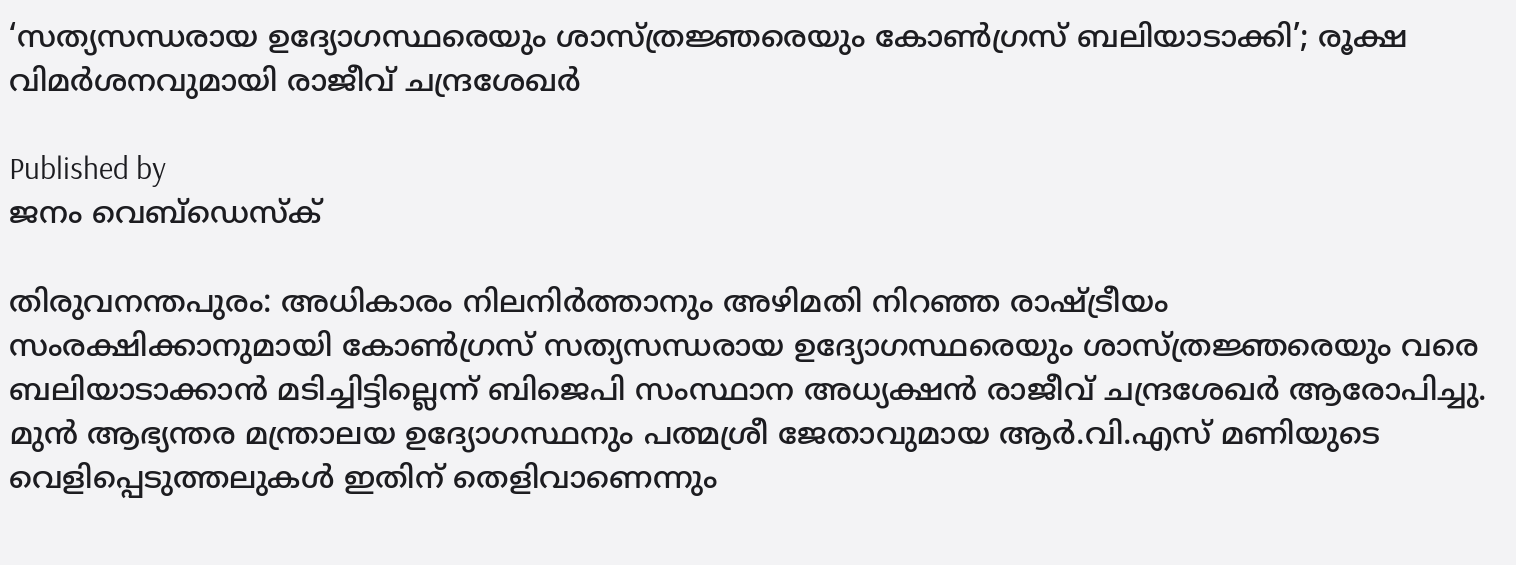‘സത്യസന്ധരായ ഉദ്യോഗസ്ഥരെയും ശാസ്ത്രജ്ഞരെയും കോണ്‍ഗ്രസ് ബലിയാടാക്കി’; രൂക്ഷ വിമര്‍ശനവുമായി രാജീവ് ചന്ദ്രശേഖര്‍

Published by
ജനം വെബ്‌ഡെസ്ക്

തിരുവനന്തപുരം: അധികാരം നിലനിര്‍ത്താനും അഴിമതി നിറഞ്ഞ രാഷ്‌ട്രീയം സംരക്ഷിക്കാനുമായി കോണ്‍ഗ്രസ് സത്യസന്ധരായ ഉദ്യോഗസ്ഥരെയും ശാസ്ത്രജ്ഞരെയും വരെ ബലിയാടാക്കാന്‍ മടിച്ചിട്ടില്ലെന്ന് ബിജെപി സംസ്ഥാന അധ്യക്ഷന്‍ രാജീവ് ചന്ദ്രശേഖര്‍ ആരോപിച്ചു. മുന്‍ ആഭ്യന്തര മന്ത്രാലയ ഉദ്യോഗസ്ഥനും പത്മശ്രീ ജേതാവുമായ ആര്‍.വി.എസ് മണിയുടെ വെളിപ്പെടുത്തലുകള്‍ ഇതിന് തെളിവാണെന്നും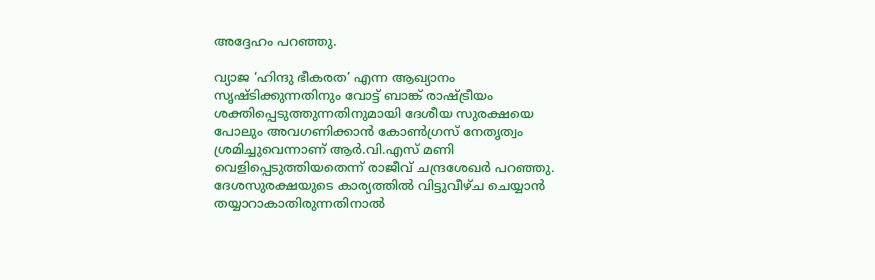അദ്ദേഹം പറഞ്ഞു.

വ്യാജ ‘ഹിന്ദു ഭീകരത’ എന്ന ആഖ്യാനം സൃഷ്ടിക്കുന്നതിനും വോട്ട് ബാങ്ക് രാഷ്‌ട്രീയം ശക്തിപ്പെടുത്തുന്നതിനുമായി ദേശീയ സുരക്ഷയെ പോലും അവഗണിക്കാന്‍ കോണ്‍ഗ്രസ് നേതൃത്വം ശ്രമിച്ചുവെന്നാണ് ആര്‍.വി.എസ് മണി വെളിപ്പെടുത്തിയതെന്ന് രാജീവ് ചന്ദ്രശേഖര്‍ പറഞ്ഞു. ദേശസുരക്ഷയുടെ കാര്യത്തില്‍ വിട്ടുവീഴ്ച ചെയ്യാന്‍ തയ്യാറാകാതിരുന്നതിനാല്‍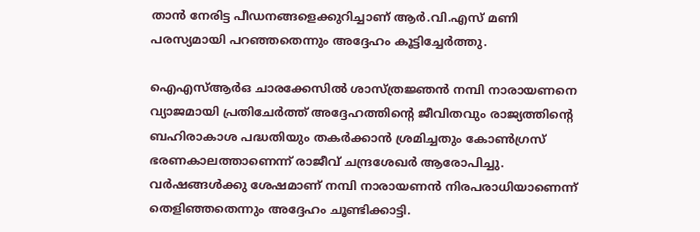താന്‍ നേരിട്ട പീഡനങ്ങളെക്കുറിച്ചാണ് ആര്‍.വി.എസ് മണി പരസ്യമായി പറഞ്ഞതെന്നും അദ്ദേഹം കൂട്ടിച്ചേര്‍ത്തു.

ഐഎസ്ആര്‍ഒ ചാരക്കേസില്‍ ശാസ്ത്രജ്ഞന്‍ നമ്പി നാരായണനെ വ്യാജമായി പ്രതിചേര്‍ത്ത് അദ്ദേഹത്തിന്റെ ജീവിതവും രാജ്യത്തിന്റെ ബഹിരാകാശ പദ്ധതിയും തകര്‍ക്കാന്‍ ശ്രമിച്ചതും കോണ്‍ഗ്രസ് ഭരണകാലത്താണെന്ന് രാജീവ് ചന്ദ്രശേഖര്‍ ആരോപിച്ചു. വര്‍ഷങ്ങള്‍ക്കു ശേഷമാണ് നമ്പി നാരായണന്‍ നിരപരാധിയാണെന്ന് തെളിഞ്ഞതെന്നും അദ്ദേഹം ചൂണ്ടിക്കാട്ടി.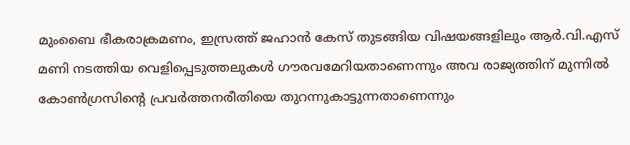മുംബൈ ഭീകരാക്രമണം, ഇസ്രത്ത് ജഹാന്‍ കേസ് തുടങ്ങിയ വിഷയങ്ങളിലും ആര്‍.വി.എസ് മണി നടത്തിയ വെളിപ്പെടുത്തലുകള്‍ ഗൗരവമേറിയതാണെന്നും അവ രാജ്യത്തിന് മുന്നില്‍ കോണ്‍ഗ്രസിന്റെ പ്രവര്‍ത്തനരീതിയെ തുറന്നുകാട്ടുന്നതാണെന്നും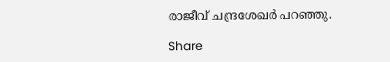രാജീവ് ചന്ദ്രശേഖര്‍ പറഞ്ഞു.

Share